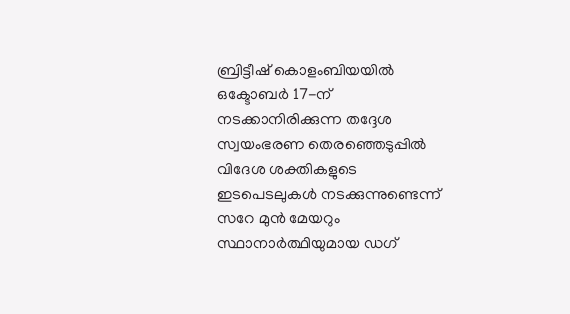ബ്രിട്ടീഷ് കൊളംബിയയിൽ ഒക്ടോബർ 17-ന് നടക്കാനിരിക്കുന്ന തദ്ദേശ സ്വയംഭരണ തെരഞ്ഞെടുപ്പിൽ വിദേശ ശക്തികളുടെ ഇടപെടലുകൾ നടക്കുന്നുണ്ടെന്ന് സറേ മുൻ മേയറും സ്ഥാനാർത്ഥിയുമായ ഡഗ്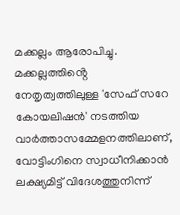മക്കല്ലം ആരോപിച്ചു. മക്കല്ലത്തിൻ്റെ നേതൃത്വത്തിലുള്ള 'സേഫ് സറേ കോയലിഷൻ' നടത്തിയ വാർത്താസമ്മേളനത്തിലാണ്, വോട്ടിംഗിനെ സ്വാധീനിക്കാൻ ലക്ഷ്യമിട്ട് വിദേശത്തുനിന്ന്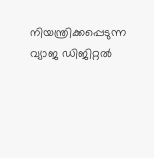നിയന്ത്രിക്കപ്പെടുന്ന വ്യാജ ഡിജിറ്റൽ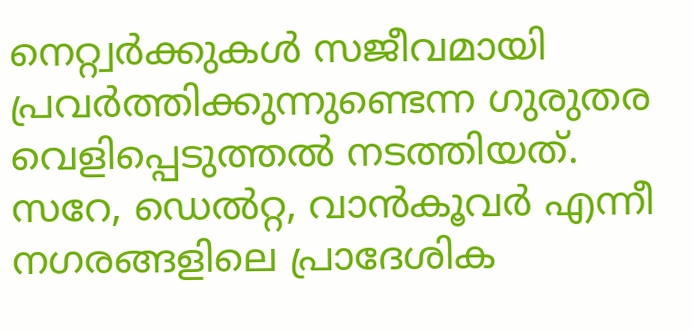നെറ്റ്വർക്കുകൾ സജീവമായി പ്രവർത്തിക്കുന്നുണ്ടെന്ന ഗുരുതര വെളിപ്പെടുത്തൽ നടത്തിയത്. സറേ, ഡെൽറ്റ, വാൻകൂവർ എന്നീ നഗരങ്ങളിലെ പ്രാദേശിക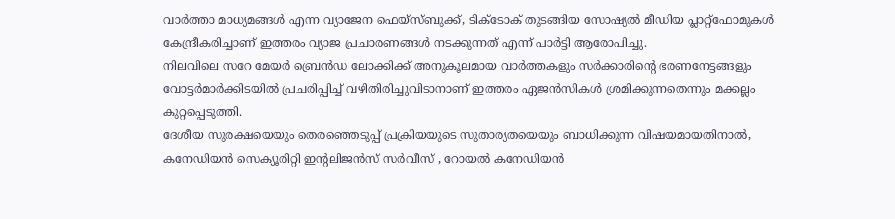വാർത്താ മാധ്യമങ്ങൾ എന്ന വ്യാജേന ഫെയ്സ്ബുക്ക്, ടിക്ടോക് തുടങ്ങിയ സോഷ്യൽ മീഡിയ പ്ലാറ്റ്ഫോമുകൾ കേന്ദ്രീകരിച്ചാണ് ഇത്തരം വ്യാജ പ്രചാരണങ്ങൾ നടക്കുന്നത് എന്ന് പാർട്ടി ആരോപിച്ചു.
നിലവിലെ സറേ മേയർ ബ്രെൻഡ ലോക്കിക്ക് അനുകൂലമായ വാർത്തകളും സർക്കാരിൻ്റെ ഭരണനേട്ടങ്ങളും വോട്ടർമാർക്കിടയിൽ പ്രചരിപ്പിച്ച് വഴിതിരിച്ചുവിടാനാണ് ഇത്തരം ഏജൻസികൾ ശ്രമിക്കുന്നതെന്നും മക്കല്ലം കുറ്റപ്പെടുത്തി.
ദേശീയ സുരക്ഷയെയും തെരഞ്ഞെടുപ്പ് പ്രക്രിയയുടെ സുതാര്യതയെയും ബാധിക്കുന്ന വിഷയമായതിനാൽ, കനേഡിയൻ സെക്യൂരിറ്റി ഇൻ്റലിജൻസ് സർവീസ് , റോയൽ കനേഡിയൻ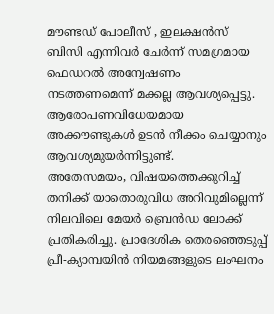മൗണ്ടഡ് പോലീസ് , ഇലക്ഷൻസ് ബിസി എന്നിവർ ചേർന്ന് സമഗ്രമായ ഫെഡറൽ അന്വേഷണം നടത്തണമെന്ന് മക്കല്ല ആവശ്യപ്പെട്ടു. ആരോപണവിധേയമായ അക്കൗണ്ടുകൾ ഉടൻ നീക്കം ചെയ്യാനും ആവശ്യമുയർന്നിട്ടുണ്ട്.
അതേസമയം, വിഷയത്തെക്കുറിച്ച് തനിക്ക് യാതൊരുവിധ അറിവുമില്ലെന്ന് നിലവിലെ മേയർ ബ്രെൻഡ ലോക്ക് പ്രതികരിച്ചു. പ്രാദേശിക തെരഞ്ഞെടുപ്പ് പ്രീ-ക്യാമ്പയിൻ നിയമങ്ങളുടെ ലംഘനം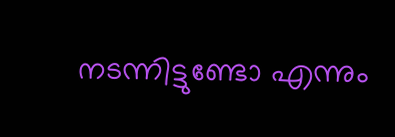നടന്നിട്ടുണ്ടോ എന്നും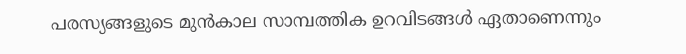പരസ്യങ്ങളുടെ മുൻകാല സാമ്പത്തിക ഉറവിടങ്ങൾ ഏതാണെന്നും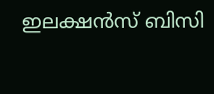ഇലക്ഷൻസ് ബിസി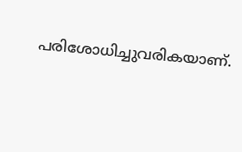പരിശോധിച്ചുവരികയാണ്.